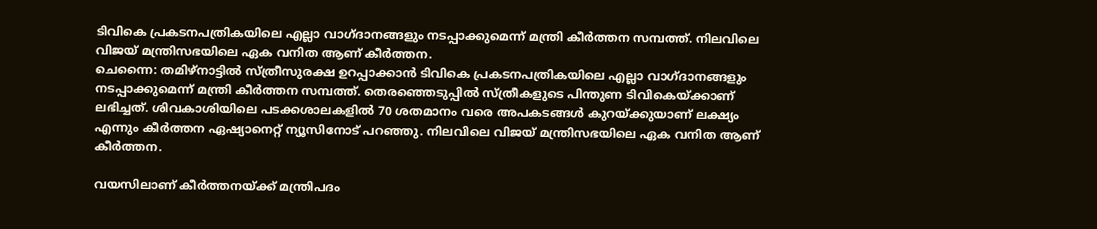ടിവികെ പ്രകടനപത്രികയിലെ എല്ലാ വാഗ്ദാനങ്ങളും നടപ്പാക്കുമെന്ന് മന്ത്രി കീർത്തന സമ്പത്ത്. നിലവിലെ വിജയ് മന്ത്രിസഭയിലെ ഏക വനിത ആണ് കീർത്തന.
ചെന്നൈ: തമിഴ്നാട്ടിൽ സ്ത്രീസുരക്ഷ ഉറപ്പാക്കാൻ ടിവികെ പ്രകടനപത്രികയിലെ എല്ലാ വാഗ്ദാനങ്ങളും നടപ്പാക്കുമെന്ന് മന്ത്രി കീർത്തന സമ്പത്ത്. തെരഞ്ഞെടുപ്പിൽ സ്ത്രീകളുടെ പിന്തുണ ടിവികെയ്ക്കാണ് ലഭിച്ചത്. ശിവകാശിയിലെ പടക്കശാലകളിൽ 70 ശതമാനം വരെ അപകടങ്ങൾ കുറയ്ക്കുയാണ് ലക്ഷ്യം എന്നും കീർത്തന ഏഷ്യാനെറ്റ് ന്യൂസിനോട് പറഞ്ഞു. നിലവിലെ വിജയ് മന്ത്രിസഭയിലെ ഏക വനിത ആണ് കീർത്തന.

വയസിലാണ് കീർത്തനയ്ക്ക് മന്ത്രിപദം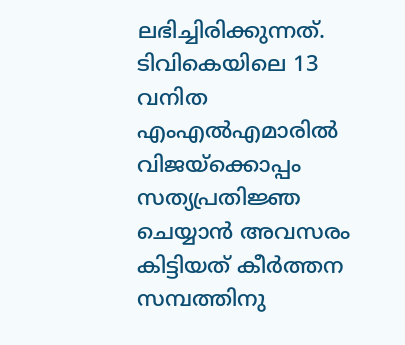ലഭിച്ചിരിക്കുന്നത്. ടിവികെയിലെ 13 വനിത എംഎൽഎമാരിൽ വിജയ്ക്കൊപ്പം സത്യപ്രതിജ്ഞ ചെയ്യാൻ അവസരം കിട്ടിയത് കീർത്തന സമ്പത്തിനു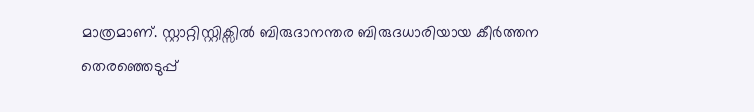മാത്രമാണ്. സ്റ്റാറ്റിസ്റ്റിക്സിൽ ബിരുദാനന്തര ബിരുദധാരിയായ കീർത്തന തെരഞ്ഞെടുപ്പ്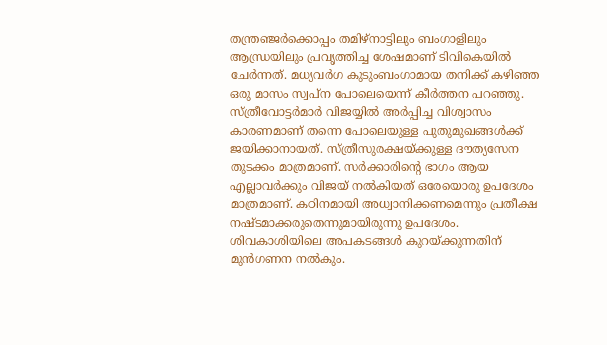തന്ത്രഞ്ജർക്കൊപ്പം തമിഴ്നാട്ടിലും ബംഗാളിലും ആന്ധ്രയിലും പ്രവൃത്തിച്ച ശേഷമാണ് ടിവികെയിൽ ചേർന്നത്. മധ്യവർഗ കുടുംബംഗാമായ തനിക്ക് കഴിഞ്ഞ ഒരു മാസം സ്വപ്ന പോലെയെന്ന് കീർത്തന പറഞ്ഞു.
സ്ത്രീവോട്ടർമാർ വിജയ്യിൽ അർപ്പിച്ച വിശ്വാസം കാരണമാണ് തന്നെ പോലെയുള്ള പുതുമുഖങ്ങൾക്ക് ജയിക്കാനായത്. സ്ത്രീസുരക്ഷയ്ക്കുള്ള ദൗത്യസേന തുടക്കം മാത്രമാണ്. സർക്കാരിൻ്റെ ഭാഗം ആയ എല്ലാവർക്കും വിജയ് നൽകിയത് ഒരേയൊരു ഉപദേശം മാത്രമാണ്. കഠിനമായി അധ്വാനിക്കണമെന്നും പ്രതീക്ഷ നഷ്ടമാക്കരുതെന്നുമായിരുന്നു ഉപദേശം. ശിവകാശിയിലെ അപകടങ്ങൾ കുറയ്ക്കുന്നതിന് മുൻഗണന നൽകും.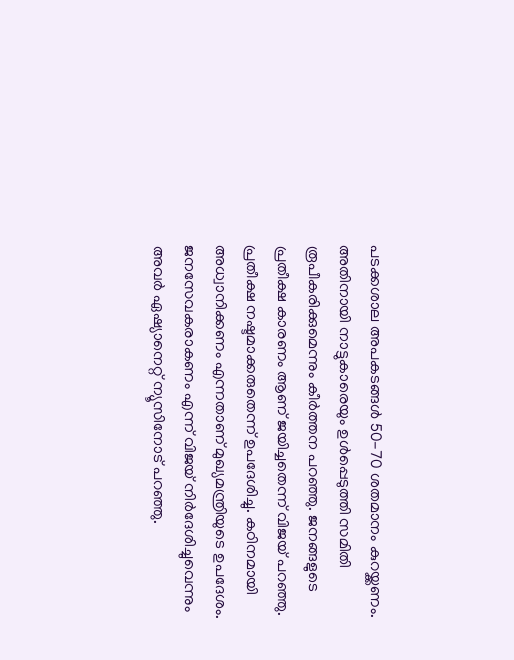പടക്കശാല അപകടങ്ങൾ 50-70 ശതമാനം കുറയ്ക്കണം. അതിനായി നാട്ടുകാരെയും ഉൾപ്പെടുത്തി സമിതി രൂപീകരിക്കുമെന്നും കീർത്തന പറഞ്ഞു. ജനങ്ങളുടെ പ്രതീക്ഷ കാരണം ആണ് ജയിച്ചതെന്ന് വിജയ് പറഞ്ഞു. പ്രതീക്ഷ നഷ്ടമാക്കരുതെന്ന് ഉപദേശിച്ചു. കഠിനമായി അധ്വാനിക്കണം എന്നതാണ് മുഖ്യമന്ത്രിയുടെ ഉപദേശം. ജനസേവകരാകണം എന്ന് വിജയ് നിർദേശിച്ചുവെന്നും അവർ ഏഷ്യാനെറ്റ് ന്യൂസിനോട് പറഞ്ഞു.